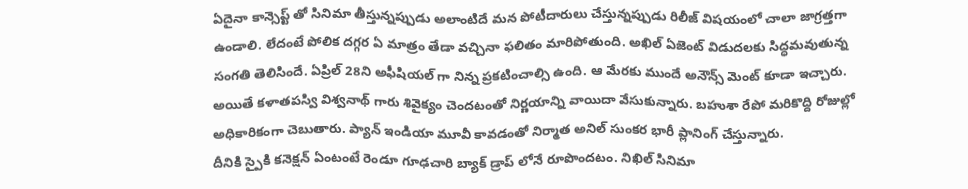ఏదైనా కాన్సెప్ట్ తో సినిమా తీస్తున్నప్పుడు అలాంటిదే మన పోటీదారులు చేస్తున్నప్పుడు రిలీజ్ విషయంలో చాలా జాగ్రత్తగా ఉండాలి. లేదంటే పోలిక దగ్గర ఏ మాత్రం తేడా వచ్చినా ఫలితం మారిపోతుంది. అఖిల్ ఏజెంట్ విడుదలకు సిద్ధమవుతున్న సంగతి తెలిసిందే. ఏప్రిల్ 28ని అఫీషియల్ గా నిన్న ప్రకటించాల్సి ఉంది. ఆ మేరకు ముందే అనౌన్స్ మెంట్ కూడా ఇచ్చారు. అయితే కళాతపస్వి విశ్వనాథ్ గారు శివైక్యం చెందటంతో నిర్ణయాన్ని వాయిదా వేసుకున్నారు. బహుశా రేపో మరికొద్ది రోజుల్లో అధికారికంగా చెబుతారు. ప్యాన్ ఇండియా మూవీ కావడంతో నిర్మాత అనిల్ సుంకర భారీ ప్లానింగ్ చేస్తున్నారు.
దీనికి స్పైకి కనెక్షన్ ఏంటంటే రెండూ గూఢచారి బ్యాక్ డ్రాప్ లోనే రూపొందటం. నిఖిల్ సినిమా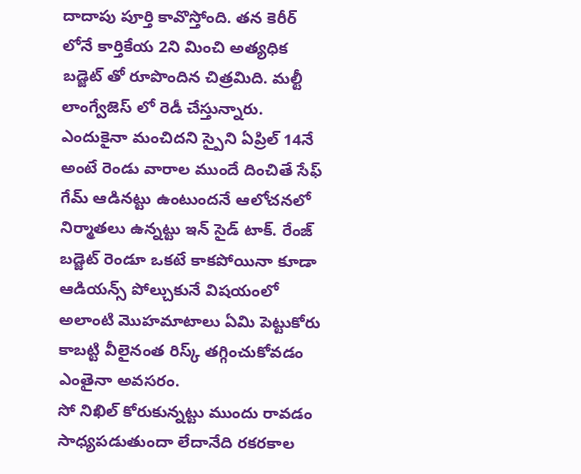దాదాపు పూర్తి కావొస్తోంది. తన కెరీర్ లోనే కార్తికేయ 2ని మించి అత్యధిక బడ్జెట్ తో రూపొందిన చిత్రమిది. మల్టీ లాంగ్వేజెస్ లో రెడీ చేస్తున్నారు. ఎందుకైనా మంచిదని స్పైని ఏప్రిల్ 14నే అంటే రెండు వారాల ముందే దించితే సేఫ్ గేమ్ ఆడినట్టు ఉంటుందనే ఆలోచనలో నిర్మాతలు ఉన్నట్టు ఇన్ సైడ్ టాక్. రేంజ్ బడ్జెట్ రెండూ ఒకటే కాకపోయినా కూడా ఆడియన్స్ పోల్చుకునే విషయంలో అలాంటి మొహమాటాలు ఏమి పెట్టుకోరు కాబట్టి వీలైనంత రిస్క్ తగ్గించుకోవడం ఎంతైనా అవసరం.
సో నిఖిల్ కోరుకున్నట్టు ముందు రావడం సాధ్యపడుతుందా లేదానేది రకరకాల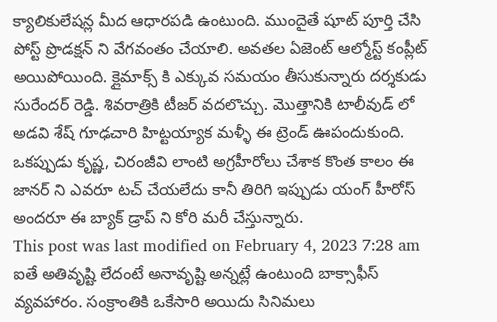క్యాలికులేషన్ల మీద ఆధారపడి ఉంటుంది. ముందైతే షూట్ పూర్తి చేసి పోస్ట్ ప్రొడక్షన్ ని వేగవంతం చేయాలి. అవతల ఏజెంట్ ఆల్మోస్ట్ కంప్లీట్ అయిపోయింది. క్లైమాక్స్ కి ఎక్కువ సమయం తీసుకున్నారు దర్శకుడు సురేందర్ రెడ్డి. శివరాత్రికి టీజర్ వదలొచ్చు. మొత్తానికి టాలీవుడ్ లో అడవి శేష్ గూఢచారి హిట్టయ్యాక మళ్ళీ ఈ ట్రెండ్ ఊపందుకుంది. ఒకప్పుడు కృష్ణ, చిరంజీవి లాంటి అగ్రహీరోలు చేశాక కొంత కాలం ఈ జానర్ ని ఎవరూ టచ్ చేయలేదు కానీ తిరిగి ఇప్పుడు యంగ్ హీరోస్ అందరూ ఈ బ్యాక్ డ్రాప్ ని కోరి మరీ చేస్తున్నారు.
This post was last modified on February 4, 2023 7:28 am
ఐతే అతివృష్టి లేదంటే అనావృష్టి అన్నట్లే ఉంటుంది బాక్సాఫీస్ వ్యవహారం. సంక్రాంతికి ఒకేసారి అయిదు సినిమలు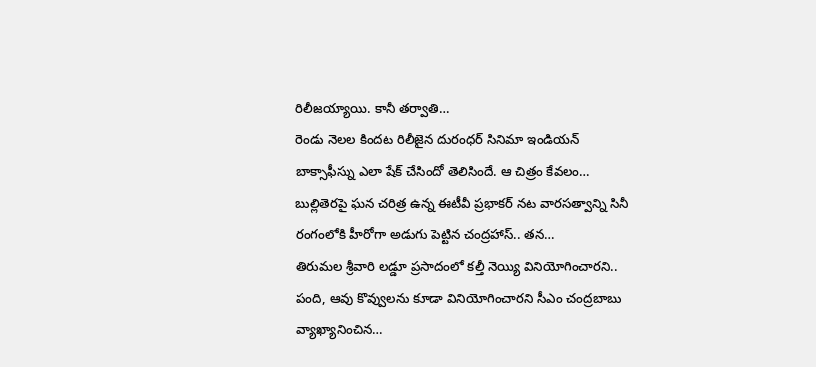రిలీజయ్యాయి. కానీ తర్వాతి…
రెండు నెలల కిందట రిలీజైన దురంధర్ సినిమా ఇండియన్ బాక్సాఫీస్ను ఎలా షేక్ చేసిందో తెలిసిందే. ఆ చిత్రం కేవలం…
బుల్లితెరపై ఘన చరిత్ర ఉన్న ఈటీవీ ప్రభాకర్ నట వారసత్వాన్ని సినీ రంగంలోకి హీరోగా అడుగు పెట్టిన చంద్రహాస్.. తన…
తిరుమల శ్రీవారి లడ్డూ ప్రసాదంలో కల్తీ నెయ్యి వినియోగించారని.. పంది, ఆవు కొవ్వులను కూడా వినియోగించారని సీఎం చంద్రబాబు వ్యాఖ్యానించిన…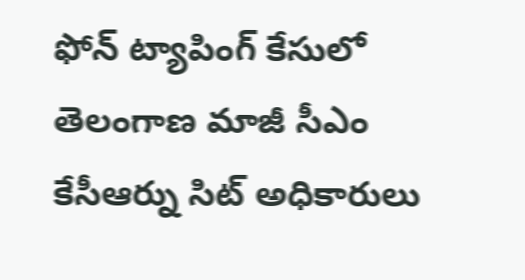ఫోన్ ట్యాపింగ్ కేసులో తెలంగాణ మాజీ సీఎం కేసీఆర్ను సిట్ అధికారులు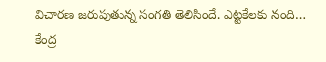విచారణ జరుపుతున్న సంగతి తెలిసిందే. ఎట్టకేలకు నంది…
కేంద్ర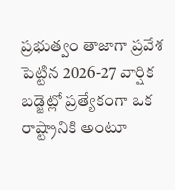ప్రభుత్వం తాజాగా ప్రవేశ పెట్టిన 2026-27 వార్షిక బడ్జెట్లో ప్రత్యేకంగా ఒక రాష్ట్రానికి అంటూ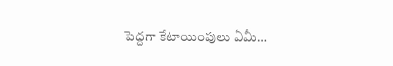పెద్దగా కేటాయింపులు ఏమీ…